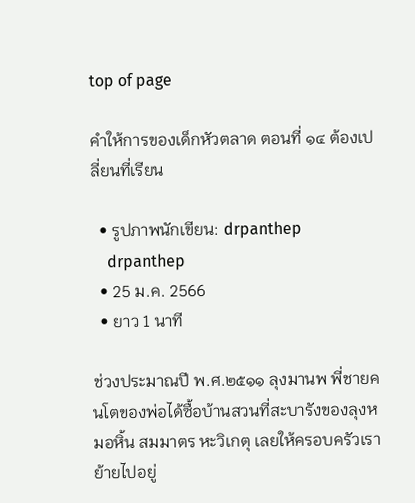top of page

คำให้การของเด็กหัวตลาด ตอนที่ ๑๔ ต้องเปลี่ยนที่เรียน

  • รูปภาพนักเขียน: drpanthep
    drpanthep
  • 25 ม.ค. 2566
  • ยาว 1 นาที

ช่วงประมาณปี พ.ศ.๒๕๑๑ ลุงมานพ พี่ชายคนโตของพ่อได้ซื้อบ้านสวนที่สะบารังของลุงหมอหิ้น สมมาตร หะวิเกตุ เลยให้ครอบครัวเราย้ายไปอยู่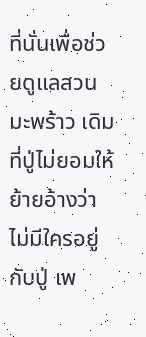ที่นั่นเพื่อช่วยดูแลสวนมะพร้าว เดิมที่ปู่ไม่ยอมให้ย้ายอ้างว่าไม่มีใครอยู่กับปู่ เพ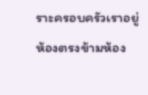ราะครอบครัวเราอยู่ห้องตรงข้ามห้อง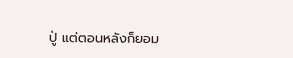ปู่ แต่ตอนหลังก็ยอม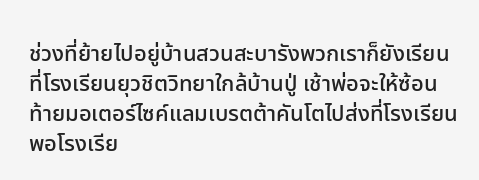ช่วงที่ย้ายไปอยู่บ้านสวนสะบารังพวกเราก็ยังเรียนที่โรงเรียนยุวชิตวิทยาใกล้บ้านปู่ เช้าพ่อจะให้ซ้อนท้ายมอเตอร์ไซค์แลมเบรตต้าคันโตไปส่งที่โรงเรียน พอโรงเรีย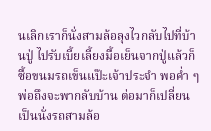นเลิกเราก็นั่งสามล้อลุงไวกลับไปที่บ้านปู่ ไปรับเบี้ยเลี้ยงมื้อเย็นจากปู่แล้วก็ซื้อขนมรถเข็นแป๊ะเจ้าประจำ พอค่ำ ๆ พ่อถึงจะพากลับบ้าน ต่อมาก็เปลี่ยนเป็นนั่งรถสามล้อ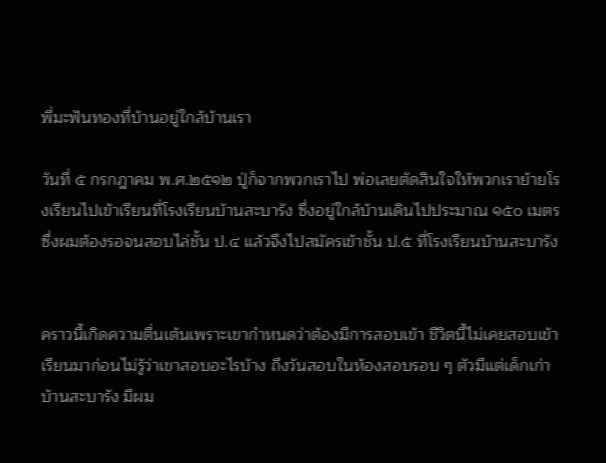พี่มะฟันทองที่บ้านอยู่ใกล้บ้านเรา

วันที่ ๕ กรกฎาคม พ.ศ.๒๕๑๒ ปู่ก็จากพวกเราไป พ่อเลยตัดสินใจให้พวกเราย้ายโรงเรียนไปเข้าเรียนที่โรงเรียนบ้านสะบารัง ซึ่งอยู่ใกล้บ้านเดินไปประมาณ ๑๕๐ เมตร ซึ่งผมต้องรอจนสอบไล่ชั้น ป.๔ แล้วจึงไปสมัครเข้าชั้น ป.๕ ที่โรงเรียนบ้านสะบารัง


คราวนี้เกิดความตื่นเต้นเพราะเขากำหนดว่าต้องมีการสอบเข้า ชีวิตนี้ไม่เคยสอบเข้าเรียนมาก่อนไม่รู้ว่าเขาสอบอะไรบ้าง ถึงวันสอบในห้องสอบรอบ ๆ ตัวมีแต่เด็กเก่าบ้านสะบารัง มีผม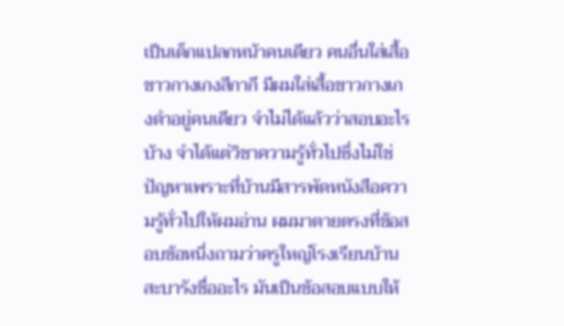เป็นเด็กแปลกหน้าคนเดียว คนอื่นใส่เสื้อขาวกางเกงสีกากี มีผมใส่เสื้อขาวกางเกงดำอยู่คนเดียว จำไม่ได้แล้วว่าสอบอะไรบ้าง จำได้แต่วิชาความรู้ทั่วไปซึ่งไม่ใช่ปัญหาเพราะที่บ้านมีสารพัดหนังสือความรู้ทั่วไปให้ผมอ่าน ผมมาตายตรงที่ข้อสอบข้อหนึ่งถามว่าครูใหญ่โรงเรียนบ้านสะบารังชื่ออะไร มันเป็นข้อสอบแบบให้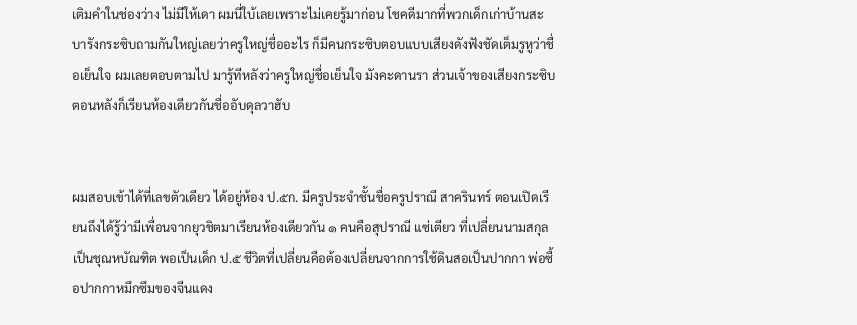เติมคำในช่องว่าง ไม่มีให้เดา ผมนี่ใบ้เลยเพราะไม่เคยรู้มาก่อน โชคดีมากที่พวกเด็กเก่าบ้านสะบารังกระซิบถามกันใหญ่เลยว่าครูใหญ่ชื่ออะไร ก็มีคนกระซิบตอบแบบเสียงดังฟังชัดเต็มรูหูว่าชื่อเย็นใจ ผมเลยตอบตามไป มารู้ทีหลังว่าครูใหญ่ชื่อเย็นใจ มังคะดานรา ส่วนเจ้าของเสียงกระซิบตอนหลังก็เรียนห้องเดียวกันชื่ออับดุลวาฮับ


ผมสอบเข้าได้ที่เลขตัวเดียว ได้อยู่ห้อง ป.๕ก. มีครูประจำชั้นชื่อครูปราณี สาครินทร์ ตอนเปิดเรียนถึงได้รู้ว่ามีเพื่อนจากยุวชิตมาเรียนห้องเดียวกัน ๑ คนคือสุปราณี แซ่เตียว ที่เปลี่ยนนามสกุลเป็นชุณหบัณฑิต พอเป็นเด็ก ป.๕ ชีวิตที่เปลี่ยนคือต้องเปลี่ยนจากการใช้ดินสอเป็นปากกา พ่อซื้อปากกาหมึกซึมของจีนแดง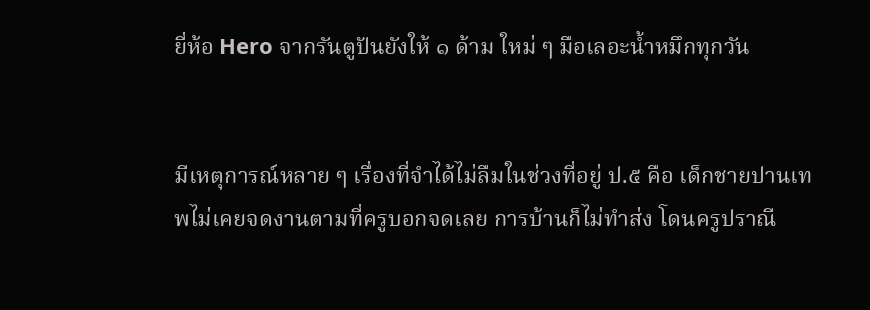ยี่ห้อ Hero จากรันตูปันยังให้ ๑ ด้าม ใหม่ ๆ มือเลอะน้ำหมึกทุกวัน


มีเหตุการณ์หลาย ๆ เรื่องที่จำได้ไม่ลืมในช่วงที่อยู่ ป.๕ คือ เด็กชายปานเทพไม่เคยจดงานตามที่ครูบอกจดเลย การบ้านก็ไม่ทำส่ง โดนครูปราณี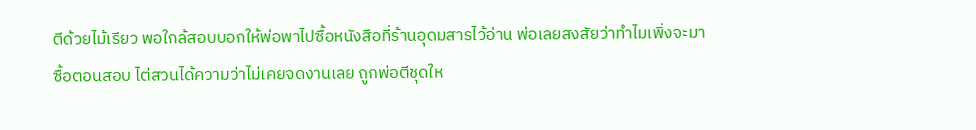ตีด้วยไม้เรียว พอใกล้สอบบอกให้พ่อพาไปซื้อหนังสือที่ร้านอุดมสารไว้อ่าน พ่อเลยสงสัยว่าทำไมเพิ่งจะมาซื้อตอนสอบ ไต่สวนได้ความว่าไม่เคยจดงานเลย ถูกพ่อตีชุดให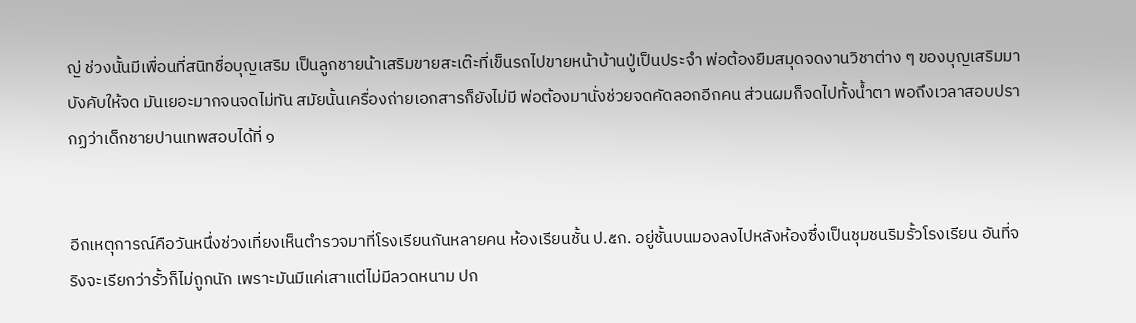ญ่ ช่วงนั้นมีเพื่อนที่สนิทชื่อบุญเสริม เป็นลูกชายน้าเสริมขายสะเต๊ะที่เข็นรถไปขายหน้าบ้านปู่เป็นประจำ พ่อต้องยืมสมุดจดงานวิชาต่าง ๆ ของบุญเสริมมาบังคับให้จด มันเยอะมากจนจดไม่ทัน สมัยนั้นเครื่องถ่ายเอกสารก็ยังไม่มี พ่อต้องมานั่งช่วยจดคัดลอกอีกคน ส่วนผมก็จดไปทั้งน้ำตา พอถึงเวลาสอบปรากฏว่าเด็กชายปานเทพสอบได้ที่ ๑


อีกเหตุการณ์คือวันหนึ่งช่วงเที่ยงเห็นตำรวจมาที่โรงเรียนกันหลายคน ห้องเรียนชั้น ป.๕ก. อยู่ชั้นบนมองลงไปหลังห้องซึ่งเป็นชุมชนริมรั้วโรงเรียน อันที่จริงจะเรียกว่ารั้วก็ไม่ถูกนัก เพราะมันมีแค่เสาแต่ไม่มีลวดหนาม ปก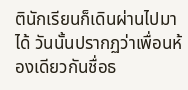ตินักเรียนก็เดินผ่านไปมาได้ วันนั้นปรากฏว่าเพื่อนห้องเดียวกันชื่อธ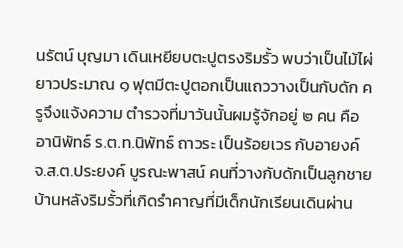นรัตน์ บุญมา เดินเหยียบตะปูตรงริมรั้ว พบว่าเป็นไม้ไผ่ยาวประมาณ ๑ ฟุตมีตะปูตอกเป็นแถววางเป็นกับดัก ครูจึงแจ้งความ ตำรวจที่มาวันนั้นผมรู้จักอยู่ ๒ คน คืออานิพัทธ์ ร.ต.ท.นิพัทธ์ ถาวระ เป็นร้อยเวร กับอายงค์ จ.ส.ต.ประยงค์ บูรณะพาสน์ คนที่วางกับดักเป็นลูกชายบ้านหลังริมรั้วที่เกิดรำคาญที่มีเด็กนักเรียนเดินผ่าน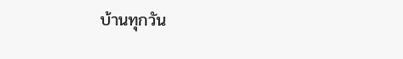บ้านทุกวัน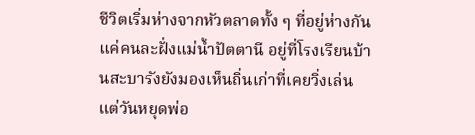ชีวิตเริ่มห่างจากหัวตลาดทั้ง ๆ ที่อยู่ห่างกันแค่คนละฝั่งแม่น้ำปัตตานี อยู่ที่โรงเรียนบ้านสะบารังยังมองเห็นถิ่นเก่าที่เคยวิ่งเล่น แต่วันหยุดพ่อ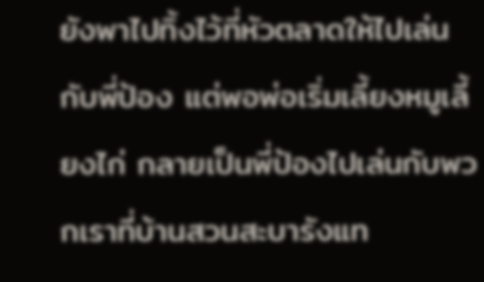ยังพาไปทิ้งไว้ที่หัวตลาดให้ไปเล่นกับพี่ป้อง แต่พอพ่อเริ่มเลี้ยงหมูเลี้ยงไก่ กลายเป็นพี่ป้องไปเล่นกับพวกเราที่บ้านสวนสะบารังแท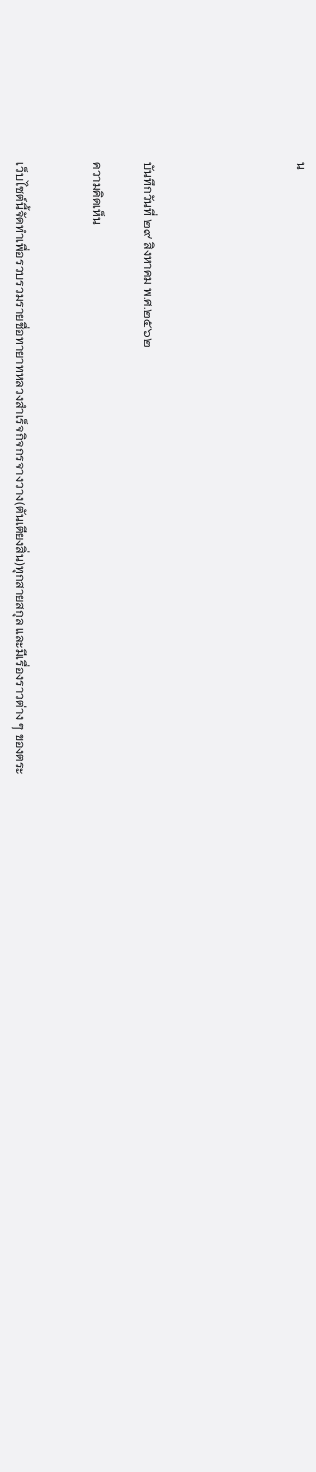น





บันทึกวันที่ ๒๙ สิงหาคม พ.ศ.๒๕๖๒

ความคิดเห็น


เว็บไซต์นี้จัดทำเพื่อรวบรวมรายชื่อทายาทหลวงสำเร็จกิจกรจางวาง(ตันเตียงสิ่น)ทุกสายสกุล และมีเรื่องราวต่าง ๆ ของตระ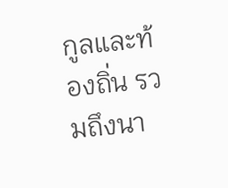กูลและท้องถิ่น รวมถึงนา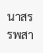นาสรรพสา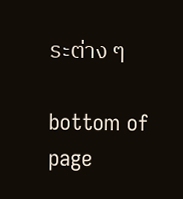ระต่าง ๆ

bottom of page